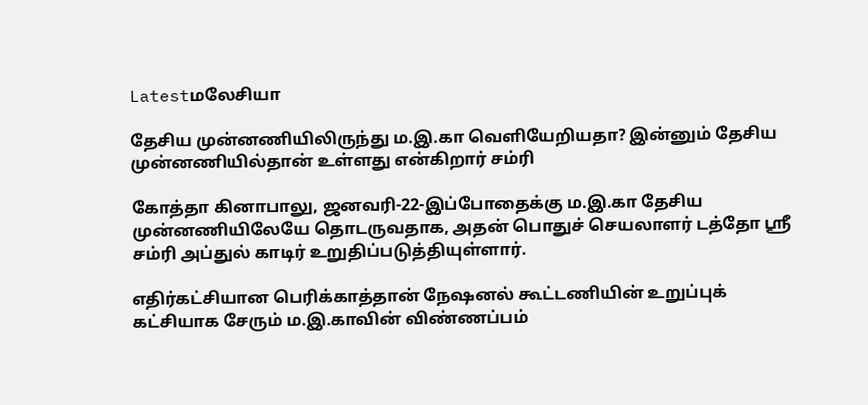Latestமலேசியா

தேசிய முன்னணியிலிருந்து ம.இ.கா வெளியேறியதா? இன்னும் தேசிய முன்னணியில்தான் உள்ளது என்கிறார் சம்ரி

கோத்தா கினாபாலு, ஜனவரி-22-இப்போதைக்கு ம.இ.கா தேசிய முன்னணியிலேயே தொடருவதாக, அதன் பொதுச் செயலாளர் டத்தோ ஸ்ரீ சம்ரி அப்துல் காடிர் உறுதிப்படுத்தியுள்ளார்.

எதிர்கட்சியான பெரிக்காத்தான் நேஷனல் கூட்டணியின் உறுப்புக் கட்சியாக சேரும் ம.இ.காவின் விண்ணப்பம்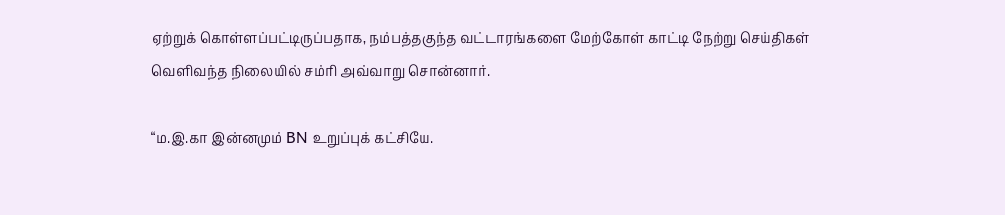ஏற்றுக் கொள்ளப்பட்டிருப்பதாக, நம்பத்தகுந்த வட்டாரங்களை மேற்கோள் காட்டி நேற்று செய்திகள் வெளிவந்த நிலையில் சம்ரி அவ்வாறு சொன்னார்.

“ம.இ.கா இன்னமும் BN உறுப்புக் கட்சியே.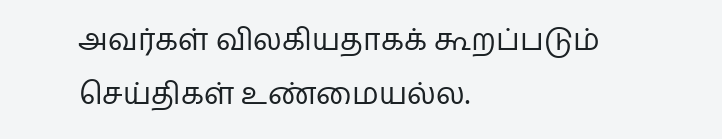அவர்கள் விலகியதாகக் கூறப்படும் செய்திகள் உண்மையல்ல.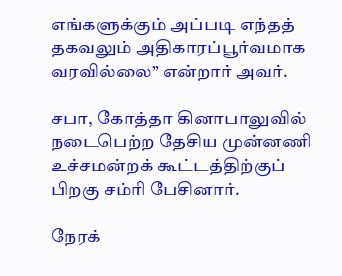எங்களுக்கும் அப்படி எந்தத் தகவலும் அதிகாரப்பூர்வமாக வரவில்லை” என்றார் அவர்.

சபா, கோத்தா கினாபாலுவில் நடைபெற்ற தேசிய முன்னணி உச்சமன்றக் கூட்டத்திற்குப் பிறகு சம்ரி பேசினார்.

நேரக்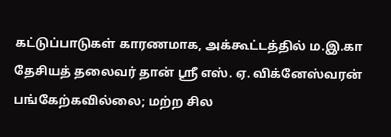கட்டுப்பாடுகள் காரணமாக, அக்கூட்டத்தில் ம.இ.கா தேசியத் தலைவர் தான் ஸ்ரீ எஸ். ஏ. விக்னேஸ்வரன் பங்கேற்கவில்லை; மற்ற சில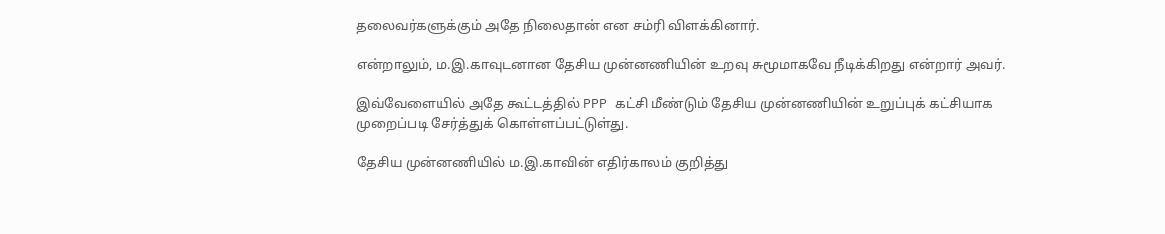தலைவர்களுக்கும் அதே நிலைதான் என சம்ரி விளக்கினார்.

என்றாலும், ம.இ.காவுடனான தேசிய முன்னணியின் உறவு சுமூமாகவே நீடிக்கிறது என்றார் அவர்.

இவ்வேளையில் அதே கூட்டத்தில் PPP கட்சி மீண்டும் தேசிய முன்னணியின் உறுப்புக் கட்சியாக முறைப்படி சேர்த்துக் கொள்ளப்பட்டுள்து.

தேசிய முன்னணியில் ம.இ.காவின் எதிர்காலம் குறித்து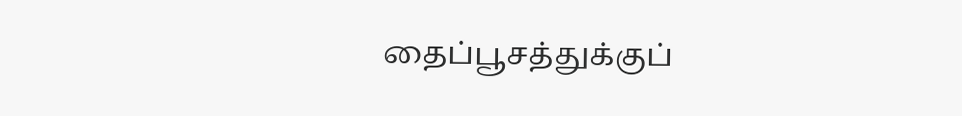தைப்பூசத்துக்குப்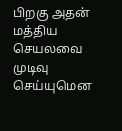பிறகு அதன் மத்திய செயலவை முடிவு செய்யுமென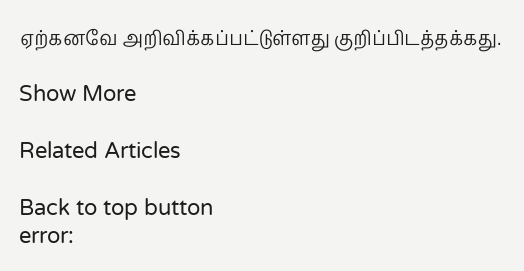ஏற்கனவே அறிவிக்கப்பட்டுள்ளது குறிப்பிடத்தக்கது.

Show More

Related Articles

Back to top button
error: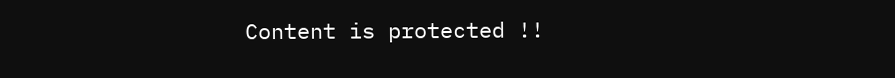Content is protected !!